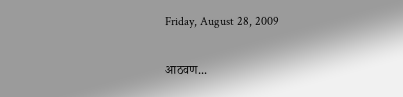Friday, August 28, 2009

आठवण...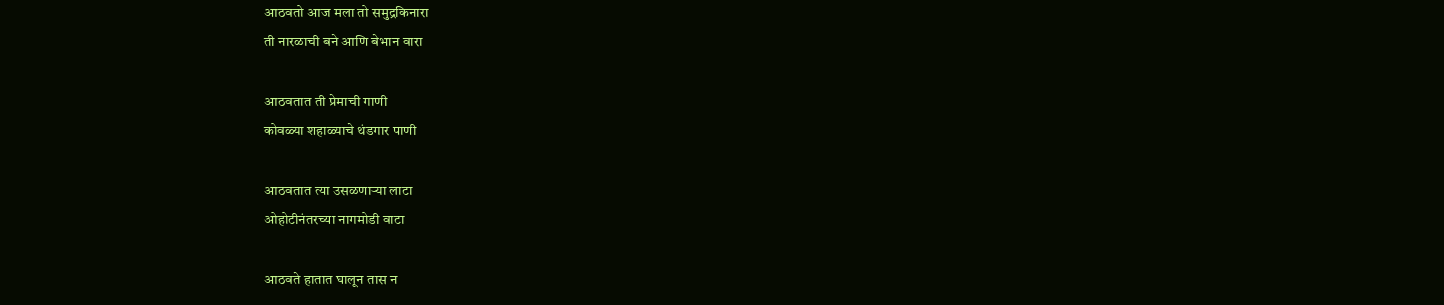आठवतो आज मला तो समुद्रकिनारा
ती नारळाची बने आणि बेभान वारा

आठवतात ती प्रेमाची गाणी
कोवळ्या शहाळ्याचे थंडगार पाणी

आठवतात त्या उसळणाऱ्या लाटा
ओहोटीनंतरच्या नागमोडी वाटा

आठवते हातात घालून तास न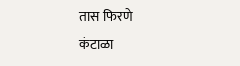तास फिरणे
कंटाळा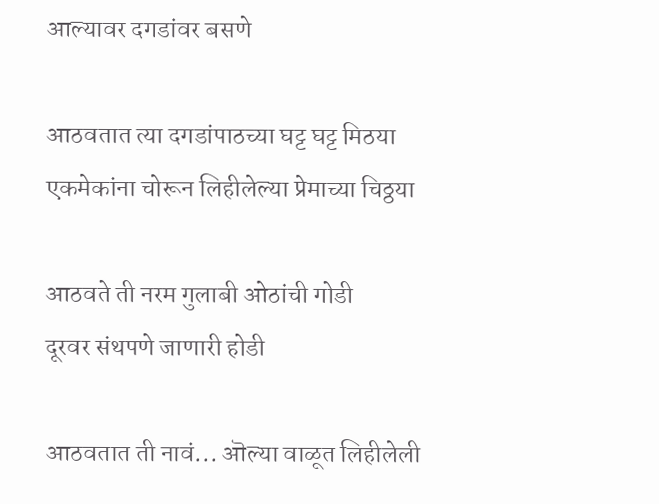आल्यावर दगडांवर बसणे

आठवतात त्या दगडांपाठच्या घट्ट घट्ट मिठया
एकमेकांना चोरून लिहीलेल्या प्रेमाच्या चिठ्ठया

आठवते ती नरम गुलाबी ओठांची गोडी
दूरवर संथपणे जाणारी होडी

आठवतात ती नावं... ऒल्या वाळूत लिहीलेली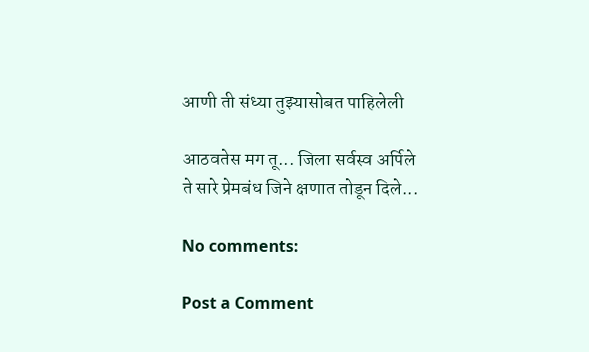आणी ती संध्या तुझ्यासोबत पाहिलेली

आठवतेस मग तू... जिला सर्वस्व अर्पिले
ते सारे प्रेमबंध जिने क्षणात तोडून दिले...

No comments:

Post a Comment